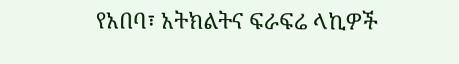የአበባ፣ አትክልትና ፍራፍሬ ላኪዎች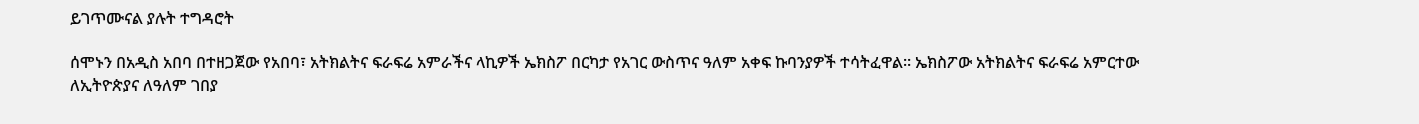ይገጥሙናል ያሉት ተግዳሮት

ሰሞኑን በአዲስ አበባ በተዘጋጀው የአበባ፣ አትክልትና ፍራፍሬ አምራችና ላኪዎች ኤክስፖ በርካታ የአገር ውስጥና ዓለም አቀፍ ኩባንያዎች ተሳትፈዋል። ኤክስፖው አትክልትና ፍራፍሬ አምርተው ለኢትዮጵያና ለዓለም ገበያ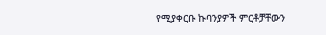የሚያቀርቡ ኩባንያዎች ምርቶቻቸውን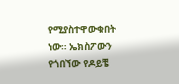የሚያስተዋውቁበት ነው። ኤክስፖውን የጎበኘው የዶይቼ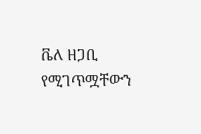ቬለ ዘጋቢ የሚገጥሟቸውን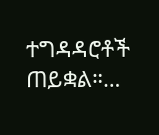ተግዳዳሮቶች ጠይቋል።…